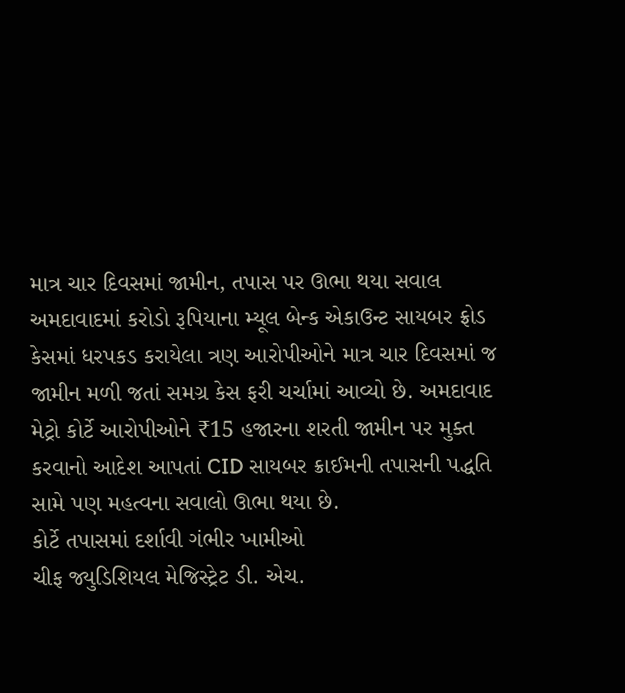માત્ર ચાર દિવસમાં જામીન, તપાસ પર ઊભા થયા સવાલ
અમદાવાદમાં કરોડો રૂપિયાના મ્યૂલ બેન્ક એકાઉન્ટ સાયબર ફ્રોડ કેસમાં ધરપકડ કરાયેલા ત્રણ આરોપીઓને માત્ર ચાર દિવસમાં જ જામીન મળી જતાં સમગ્ર કેસ ફરી ચર્ચામાં આવ્યો છે. અમદાવાદ મેટ્રો કોર્ટે આરોપીઓને ₹15 હજારના શરતી જામીન પર મુક્ત કરવાનો આદેશ આપતાં CID સાયબર ક્રાઈમની તપાસની પદ્ધતિ સામે પણ મહત્વના સવાલો ઊભા થયા છે.
કોર્ટે તપાસમાં દર્શાવી ગંભીર ખામીઓ
ચીફ જ્યુડિશિયલ મેજિસ્ટ્રેટ ડી. એચ.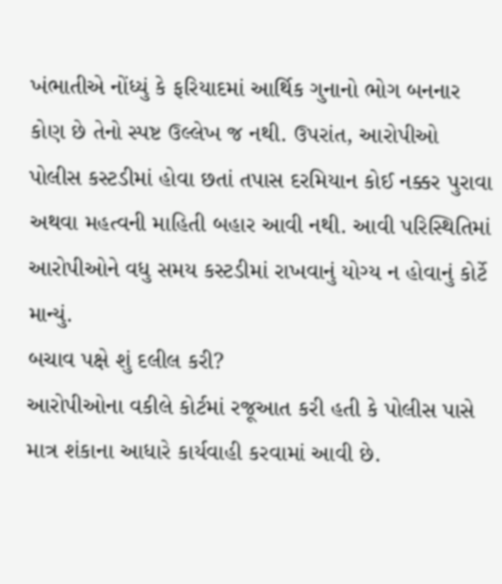ખંભાતીએ નોંધ્યું કે ફરિયાદમાં આર્થિક ગુનાનો ભોગ બનનાર કોણ છે તેનો સ્પષ્ટ ઉલ્લેખ જ નથી. ઉપરાંત, આરોપીઓ પોલીસ કસ્ટડીમાં હોવા છતાં તપાસ દરમિયાન કોઈ નક્કર પુરાવા અથવા મહત્વની માહિતી બહાર આવી નથી. આવી પરિસ્થિતિમાં આરોપીઓને વધુ સમય કસ્ટડીમાં રાખવાનું યોગ્ય ન હોવાનું કોર્ટે માન્યું.
બચાવ પક્ષે શું દલીલ કરી?
આરોપીઓના વકીલે કોર્ટમાં રજૂઆત કરી હતી કે પોલીસ પાસે માત્ર શંકાના આધારે કાર્યવાહી કરવામાં આવી છે.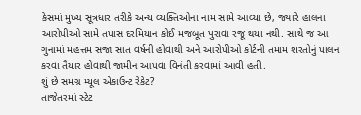કેસમાં મુખ્ય સૂત્રધાર તરીકે અન્ય વ્યક્તિઓના નામ સામે આવ્યા છે, જ્યારે હાલના આરોપીઓ સામે તપાસ દરમિયાન કોઈ મજબૂત પુરાવા રજૂ થયા નથી. સાથે જ આ ગુનામાં મહત્તમ સજા સાત વર્ષની હોવાથી અને આરોપીઓ કોર્ટની તમામ શરતોનું પાલન કરવા તૈયાર હોવાથી જામીન આપવા વિનંતી કરવામાં આવી હતી.
શું છે સમગ્ર મ્યૂલ એકાઉન્ટ રેકેટ?
તાજેતરમાં સ્ટેટ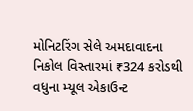મોનિટરિંગ સેલે અમદાવાદના નિકોલ વિસ્તારમાં ₹324 કરોડથી વધુના મ્યૂલ એકાઉન્ટ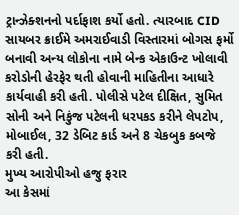ટ્રાન્ઝેક્શનનો પર્દાફાશ કર્યો હતો. ત્યારબાદ CID સાયબર ક્રાઈમે અમરાઈવાડી વિસ્તારમાં બોગસ ફર્મો બનાવી અન્ય લોકોના નામે બેન્ક એકાઉન્ટ ખોલાવી કરોડોની હેરફેર થતી હોવાની માહિતીના આધારે કાર્યવાહી કરી હતી. પોલીસે પટેલ દીક્ષિત, સુમિત સોની અને નિકુંજ પટેલની ધરપકડ કરીને લેપટોપ, મોબાઈલ, 32 ડેબિટ કાર્ડ અને 8 ચેકબુક કબજે કરી હતી.
મુખ્ય આરોપીઓ હજુ ફરાર
આ કેસમાં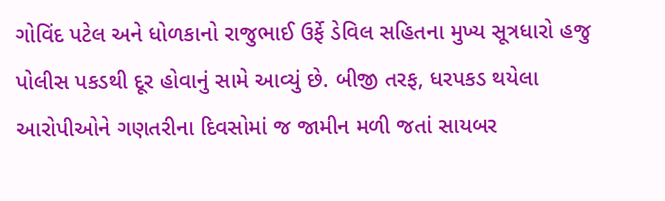ગોવિંદ પટેલ અને ધોળકાનો રાજુભાઈ ઉર્ફે ડેવિલ સહિતના મુખ્ય સૂત્રધારો હજુ પોલીસ પકડથી દૂર હોવાનું સામે આવ્યું છે. બીજી તરફ, ધરપકડ થયેલા આરોપીઓને ગણતરીના દિવસોમાં જ જામીન મળી જતાં સાયબર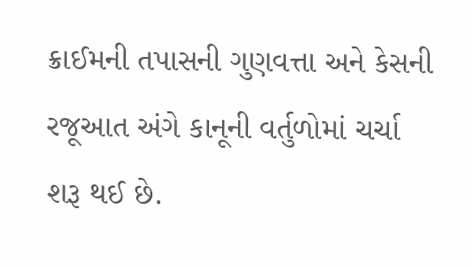ક્રાઈમની તપાસની ગુણવત્તા અને કેસની રજૂઆત અંગે કાનૂની વર્તુળોમાં ચર્ચા શરૂ થઈ છે.